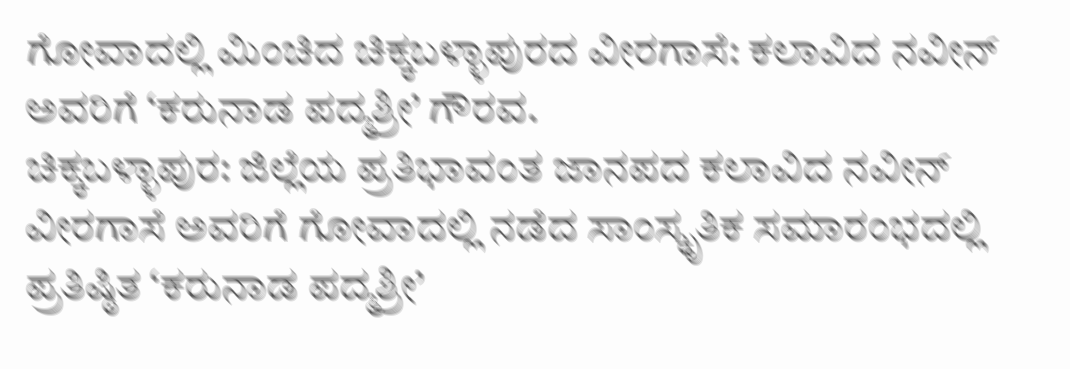ಗೋವಾದಲ್ಲಿ ಮಿಂಚಿದ ಚಿಕ್ಕಬಳ್ಳಾಪುರದ ವೀರಗಾಸೆ: ಕಲಾವಿದ ನವೀನ್ ಅವರಿಗೆ ‘ಕರುನಾಡ ಪದ್ಮಶ್ರೀ’ ಗೌರವ.
ಚಿಕ್ಕಬಳ್ಳಾಪುರ: ಜಿಲ್ಲೆಯ ಪ್ರತಿಭಾವಂತ ಜಾನಪದ ಕಲಾವಿದ ನವೀನ್ ವೀರಗಾಸೆ ಅವರಿಗೆ ಗೋವಾದಲ್ಲಿ ನಡೆದ ಸಾಂಸ್ಕೃತಿಕ ಸಮಾರಂಭದಲ್ಲಿ ಪ್ರತಿಷ್ಠಿತ ‘ಕರುನಾಡ ಪದ್ಮಶ್ರೀ’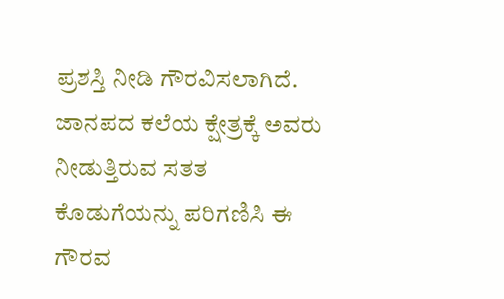ಪ್ರಶಸ್ತಿ ನೀಡಿ ಗೌರವಿಸಲಾಗಿದೆ. ಜಾನಪದ ಕಲೆಯ ಕ್ಷೇತ್ರಕ್ಕೆ ಅವರು ನೀಡುತ್ತಿರುವ ಸತತ ಕೊಡುಗೆಯನ್ನು ಪರಿಗಣಿಸಿ ಈ ಗೌರವ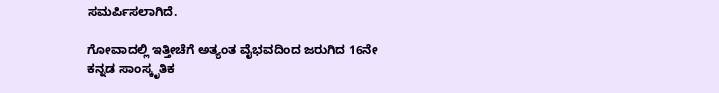ಸಮರ್ಪಿಸಲಾಗಿದೆ.

ಗೋವಾದಲ್ಲಿ ಇತ್ತೀಚೆಗೆ ಅತ್ಯಂತ ವೈಭವದಿಂದ ಜರುಗಿದ 16ನೇ ಕನ್ನಡ ಸಾಂಸ್ಕೃತಿಕ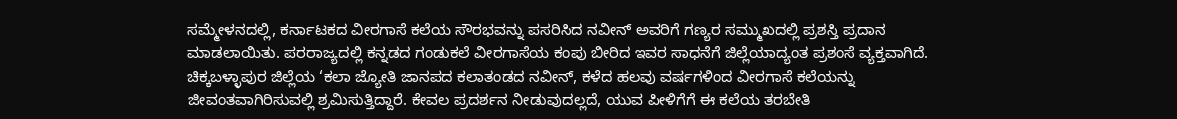ಸಮ್ಮೇಳನದಲ್ಲಿ, ಕರ್ನಾಟಕದ ವೀರಗಾಸೆ ಕಲೆಯ ಸೌರಭವನ್ನು ಪಸರಿಸಿದ ನವೀನ್ ಅವರಿಗೆ ಗಣ್ಯರ ಸಮ್ಮುಖದಲ್ಲಿ ಪ್ರಶಸ್ತಿ ಪ್ರದಾನ ಮಾಡಲಾಯಿತು. ಪರರಾಜ್ಯದಲ್ಲಿ ಕನ್ನಡದ ಗಂಡುಕಲೆ ವೀರಗಾಸೆಯ ಕಂಪು ಬೀರಿದ ಇವರ ಸಾಧನೆಗೆ ಜಿಲ್ಲೆಯಾದ್ಯಂತ ಪ್ರಶಂಸೆ ವ್ಯಕ್ತವಾಗಿದೆ.
ಚಿಕ್ಕಬಳ್ಳಾಪುರ ಜಿಲ್ಲೆಯ ‘ಕಲಾ ಜ್ಯೋತಿ ಜಾನಪದ ಕಲಾತಂಡದ ನವೀನ್, ಕಳೆದ ಹಲವು ವರ್ಷಗಳಿಂದ ವೀರಗಾಸೆ ಕಲೆಯನ್ನು ಜೀವಂತವಾಗಿರಿಸುವಲ್ಲಿ ಶ್ರಮಿಸುತ್ತಿದ್ದಾರೆ. ಕೇವಲ ಪ್ರದರ್ಶನ ನೀಡುವುದಲ್ಲದೆ, ಯುವ ಪೀಳಿಗೆಗೆ ಈ ಕಲೆಯ ತರಬೇತಿ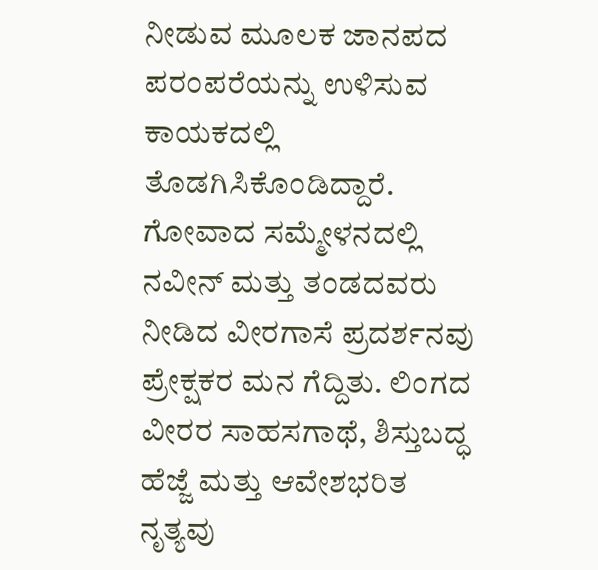ನೀಡುವ ಮೂಲಕ ಜಾನಪದ ಪರಂಪರೆಯನ್ನು ಉಳಿಸುವ ಕಾಯಕದಲ್ಲಿ ತೊಡಗಿಸಿಕೊಂಡಿದ್ದಾರೆ.
ಗೋವಾದ ಸಮ್ಮೇಳನದಲ್ಲಿ ನವೀನ್ ಮತ್ತು ತಂಡದವರು ನೀಡಿದ ವೀರಗಾಸೆ ಪ್ರದರ್ಶನವು ಪ್ರೇಕ್ಷಕರ ಮನ ಗೆದ್ದಿತು. ಲಿಂಗದ ವೀರರ ಸಾಹಸಗಾಥೆ, ಶಿಸ್ತುಬದ್ಧ ಹೆಜ್ಜೆ ಮತ್ತು ಆವೇಶಭರಿತ ನೃತ್ಯವು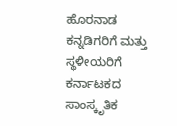ಹೊರನಾಡ ಕನ್ನಡಿಗರಿಗೆ ಮತ್ತು ಸ್ಥಳೀಯರಿಗೆ ಕರ್ನಾಟಕದ ಸಾಂಸ್ಕೃತಿಕ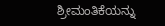ಶ್ರೀಮಂತಿಕೆಯನ್ನು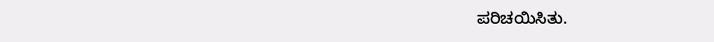ಪರಿಚಯಿಸಿತು.